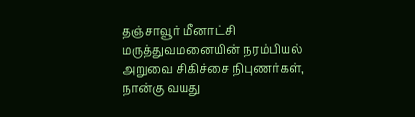தஞ்சாவூர் மீனாட்சி மருத்துவமனையின் நரம்பியல் அறுவை சிகிச்சை நிபுணர்கள், நான்கு வயது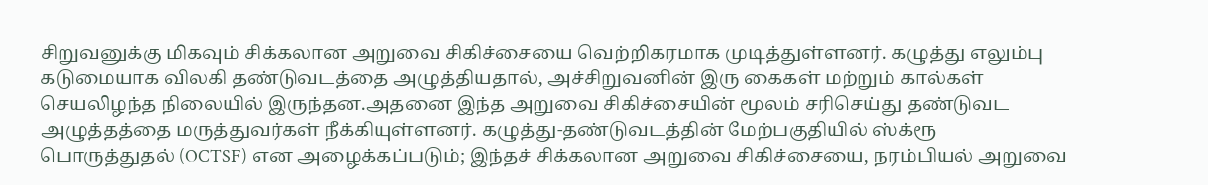சிறுவனுக்கு மிகவும் சிக்கலான அறுவை சிகிச்சையை வெற்றிகரமாக முடித்துள்ளனர். கழுத்து எலும்பு கடுமையாக விலகி தண்டுவடத்தை அழுத்தியதால், அச்சிறுவனின் இரு கைகள் மற்றும் கால்கள் செயலிழந்த நிலையில் இருந்தன.அதனை இந்த அறுவை சிகிச்சையின் மூலம் சரிசெய்து தண்டுவட அழுத்தத்தை மருத்துவர்கள் நீக்கியுள்ளனர். கழுத்து-தண்டுவடத்தின் மேற்பகுதியில் ஸ்க்ரூ பொருத்துதல் (OCTSF) என அழைக்கப்படும்; இந்தச் சிக்கலான அறுவை சிகிச்சையை, நரம்பியல் அறுவை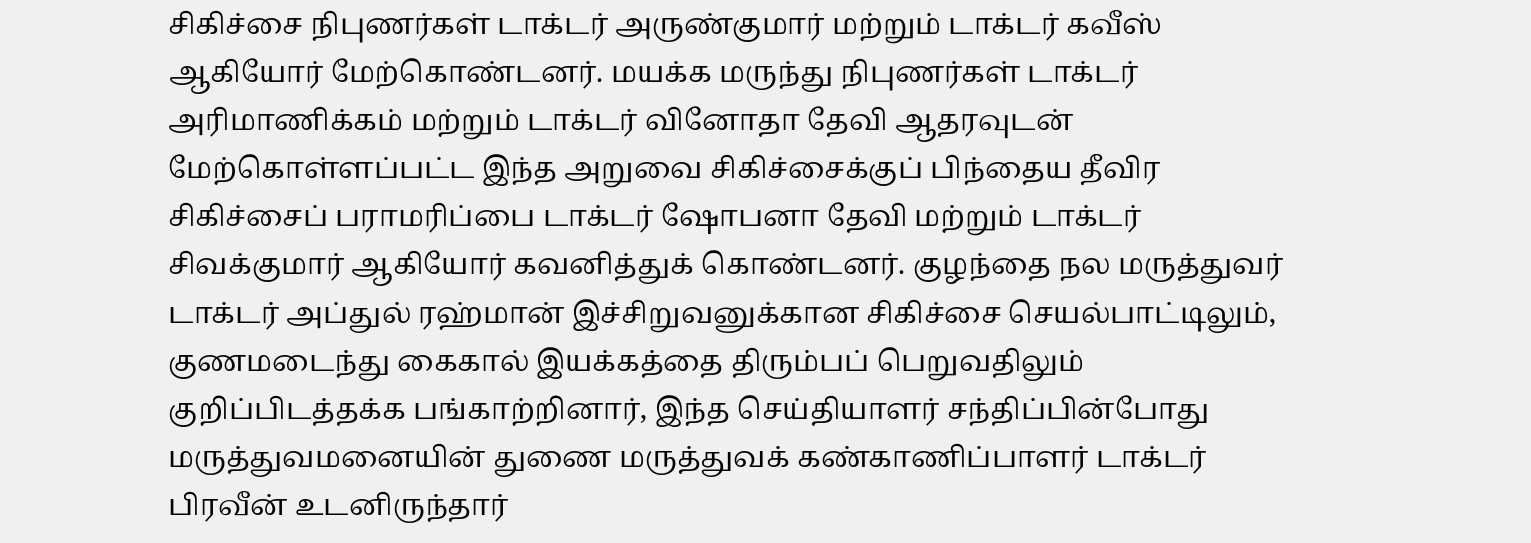சிகிச்சை நிபுணர்கள் டாக்டர் அருண்குமார் மற்றும் டாக்டர் கவீஸ் ஆகியோர் மேற்கொண்டனர். மயக்க மருந்து நிபுணர்கள் டாக்டர் அரிமாணிக்கம் மற்றும் டாக்டர் வினோதா தேவி ஆதரவுடன் மேற்கொள்ளப்பட்ட இந்த அறுவை சிகிச்சைக்குப் பிந்தைய தீவிர சிகிச்சைப் பராமரிப்பை டாக்டர் ஷோபனா தேவி மற்றும் டாக்டர் சிவக்குமார் ஆகியோர் கவனித்துக் கொண்டனர். குழந்தை நல மருத்துவர் டாக்டர் அப்துல் ரஹ்மான் இச்சிறுவனுக்கான சிகிச்சை செயல்பாட்டிலும், குணமடைந்து கைகால் இயக்கத்தை திரும்பப் பெறுவதிலும் குறிப்பிடத்தக்க பங்காற்றினார், இந்த செய்தியாளர் சந்திப்பின்போது மருத்துவமனையின் துணை மருத்துவக் கண்காணிப்பாளர் டாக்டர் பிரவீன் உடனிருந்தார்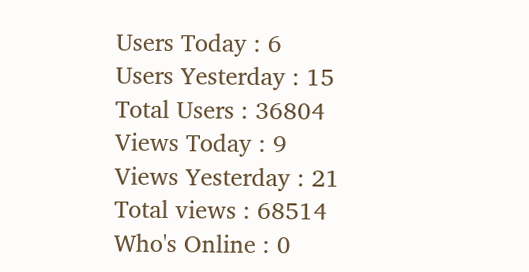Users Today : 6
Users Yesterday : 15
Total Users : 36804
Views Today : 9
Views Yesterday : 21
Total views : 68514
Who's Online : 0